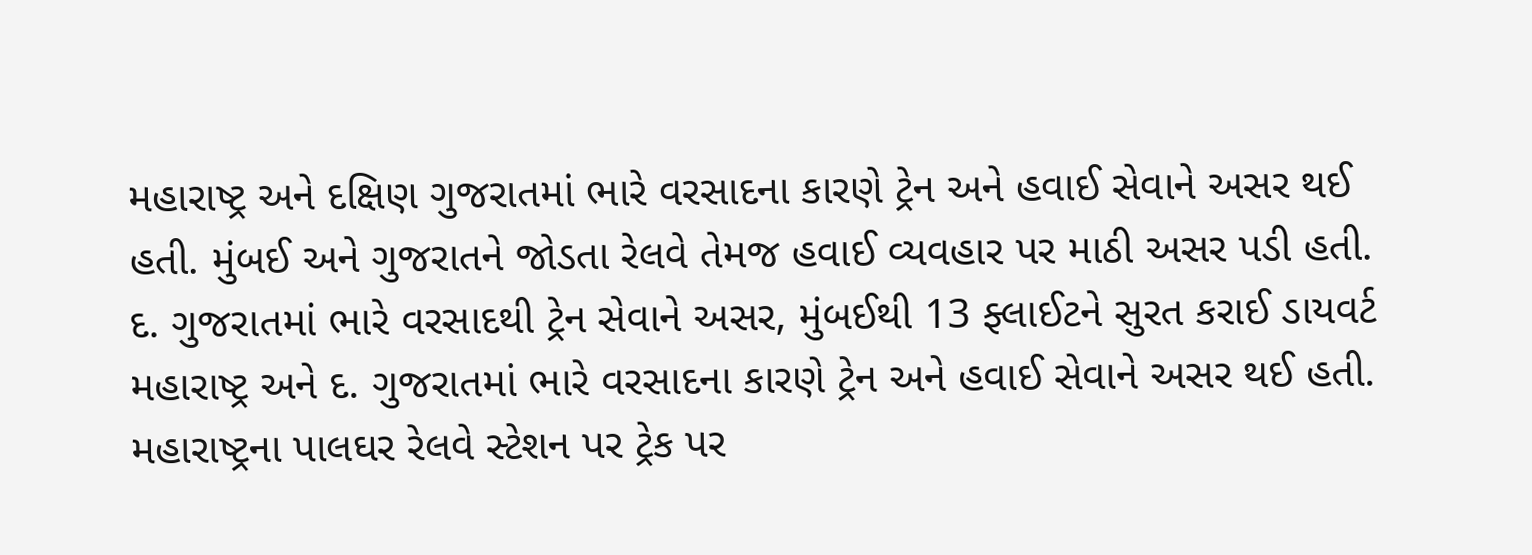મહારાષ્ટ્ર અને દક્ષિણ ગુજરાતમાં ભારે વરસાદના કારણે ટ્રેન અને હવાઈ સેવાને અસર થઈ હતી. મુંબઈ અને ગુજરાતને જોડતા રેલવે તેમજ હવાઈ વ્યવહાર પર માઠી અસર પડી હતી.
દ. ગુજરાતમાં ભારે વરસાદથી ટ્રેન સેવાને અસર, મુંબઈથી 13 ફ્લાઈટને સુરત કરાઈ ડાયવર્ટ
મહારાષ્ટ્ર અને દ. ગુજરાતમાં ભારે વરસાદના કારણે ટ્રેન અને હવાઈ સેવાને અસર થઈ હતી. મહારાષ્ટ્રના પાલઘર રેલવે સ્ટેશન પર ટ્રેક પર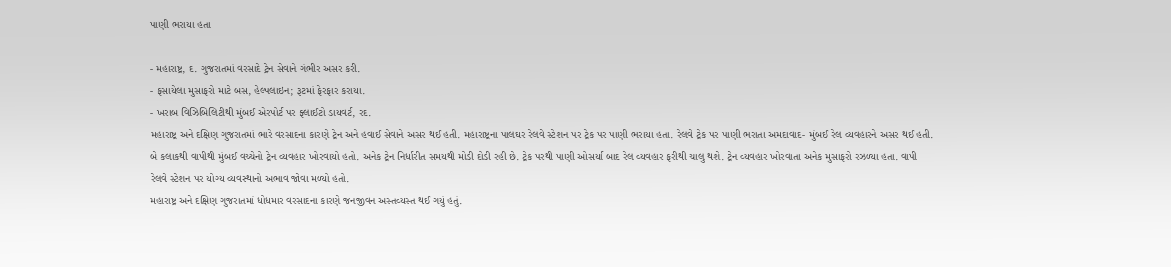પાણી ભરાયા હતા

- મહારાષ્ટ્ર, દ. ગુજરાતમાં વરસાદે ટ્રેન સેવાને ગંભીર અસર કરી.
- ફસાયેલા મુસાફરો માટે બસ, હેલ્પલાઇન; રૂટમાં ફેરફાર કરાયા.
- ખરાબ વિઝિબિલિટીથી મુંબઈ એરપોર્ટ પર ફ્લાઈટો ડાયવર્ટ, રદ.
મહારાષ્ટ્ર અને દક્ષિણ ગુજરાતમાં ભારે વરસાદના કારણે ટ્રેન અને હવાઈ સેવાને અસર થઈ હતી. મહારાષ્ટ્રના પાલઘર રેલવે સ્ટેશન પર ટ્રેક પર પાણી ભરાયા હતા. રેલવે ટ્રેક પર પાણી ભરાતા અમદાવાદ- મુંબઈ રેલ વ્યવહારને અસર થઈ હતી. બે કલાકથી વાપીથી મુંબઈ વચ્ચેનો ટ્રેન વ્યવહાર ખોરવાયો હતો. અનેક ટ્રેન નિર્ધારીત સમયથી મોડી દોડી રહી છે. ટ્રેક પરથી પાણી ઓસર્યા બાદ રેલ વ્યવહાર ફરીથી ચાલુ થશે. ટ્રેન વ્યવહાર ખોરવાતા અનેક મુસાફરો રઝળ્યા હતા. વાપી રેલવે સ્ટેશન પર યોગ્ય વ્યવસ્થાનો અભાવ જોવા મળ્યો હતો.
મહારાષ્ટ્ર અને દક્ષિણ ગુજરાતમાં ધોધમાર વરસાદના કારણે જનજીવન અસ્તવ્યસ્ત થઈ ગયું હતું.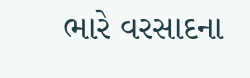ભારે વરસાદના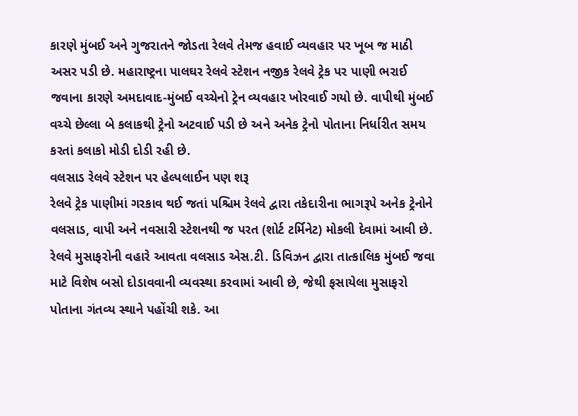કારણે મુંબઈ અને ગુજરાતને જોડતા રેલવે તેમજ હવાઈ વ્યવહાર પર ખૂબ જ માઠી અસર પડી છે. મહારાષ્ટ્રના પાલઘર રેલવે સ્ટેશન નજીક રેલવે ટ્રેક પર પાણી ભરાઈ જવાના કારણે અમદાવાદ-મુંબઈ વચ્ચેનો ટ્રેન વ્યવહાર ખોરવાઈ ગયો છે. વાપીથી મુંબઈ વચ્ચે છેલ્લા બે કલાકથી ટ્રેનો અટવાઈ પડી છે અને અનેક ટ્રેનો પોતાના નિર્ધારીત સમય કરતાં કલાકો મોડી દોડી રહી છે.
વલસાડ રેલવે સ્ટેશન પર હેલ્પલાઈન પણ શરૂ
રેલવે ટ્રેક પાણીમાં ગરકાવ થઈ જતાં પશ્ચિમ રેલવે દ્વારા તકેદારીના ભાગરૂપે અનેક ટ્રેનોને વલસાડ, વાપી અને નવસારી સ્ટેશનથી જ પરત (શોર્ટ ટર્મિનેટ) મોકલી દેવામાં આવી છે. રેલવે મુસાફરોની વહારે આવતા વલસાડ એસ.ટી. ડિવિઝન દ્વારા તાત્કાલિક મુંબઈ જવા માટે વિશેષ બસો દોડાવવાની વ્યવસ્થા કરવામાં આવી છે, જેથી ફસાયેલા મુસાફરો પોતાના ગંતવ્ય સ્થાને પહોંચી શકે. આ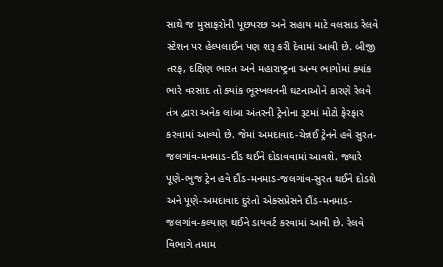સાથે જ મુસાફરોની પૂછપરછ અને સહાય માટે વલસાડ રેલવે સ્ટેશન પર હેલ્પલાઈન પણ શરૂ કરી દેવામાં આવી છે. બીજી તરફ, દક્ષિણ ભારત અને મહારાષ્ટ્રના અન્ય ભાગોમાં ક્યાંક ભારે વરસાદ તો ક્યાંક ભૂસ્ખલનની ઘટનાઓને કારણે રેલવે તંત્ર દ્વારા અનેક લાંબા અંતરની ટ્રેનોના રૂટમાં મોટો ફેરફાર કરવામાં આવ્યો છે. જેમાં અમદાવાદ-ચેન્નઈ ટ્રેનને હવે સુરત-જલગાંવ-મનમાડ-દૌંડ થઈને દોડાવવામાં આવશે. જ્યારે પૂણે-ભુજ ટ્રેન હવે દૌંડ-મનમાડ-જલગાંવ-સુરત થઈને દોડશે અને પૂણે-અમદાવાદ દુરંતો એક્સપ્રેસને દૌંડ-મનમાડ-જલગાંવ-કલ્યાણ થઈને ડાયવર્ટ કરવામાં આવી છે. રેલવે વિભાગે તમામ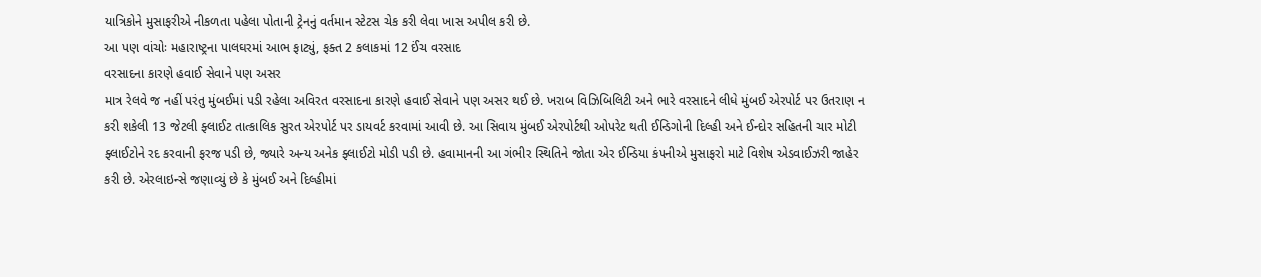યાત્રિકોને મુસાફરીએ નીકળતા પહેલા પોતાની ટ્રેનનું વર્તમાન સ્ટેટસ ચેક કરી લેવા ખાસ અપીલ કરી છે.
આ પણ વાંચોઃ મહારાષ્ટ્રના પાલઘરમાં આભ ફાટ્યું, ફક્ત 2 કલાકમાં 12 ઈંચ વરસાદ
વરસાદના કારણે હવાઈ સેવાને પણ અસર
માત્ર રેલવે જ નહીં પરંતુ મુંબઈમાં પડી રહેલા અવિરત વરસાદના કારણે હવાઈ સેવાને પણ અસર થઈ છે. ખરાબ વિઝિબિલિટી અને ભારે વરસાદને લીધે મુંબઈ એરપોર્ટ પર ઉતરાણ ન કરી શકેલી 13 જેટલી ફ્લાઈટ તાત્કાલિક સુરત એરપોર્ટ પર ડાયવર્ટ કરવામાં આવી છે. આ સિવાય મુંબઈ એરપોર્ટથી ઓપરેટ થતી ઈન્ડિગોની દિલ્હી અને ઈન્દોર સહિતની ચાર મોટી ફ્લાઈટોને રદ કરવાની ફરજ પડી છે, જ્યારે અન્ય અનેક ફ્લાઈટો મોડી પડી છે. હવામાનની આ ગંભીર સ્થિતિને જોતા એર ઈન્ડિયા કંપનીએ મુસાફરો માટે વિશેષ એડવાઈઝરી જાહેર કરી છે. એરલાઇન્સે જણાવ્યું છે કે મુંબઈ અને દિલ્હીમાં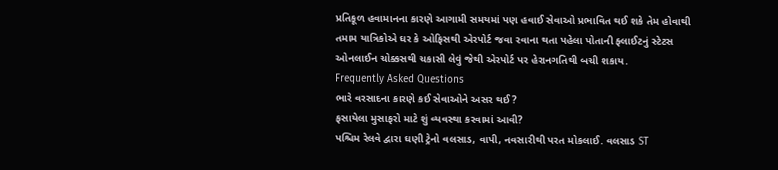પ્રતિકૂળ હવામાનના કારણે આગામી સમયમાં પણ હવાઈ સેવાઓ પ્રભાવિત થઈ શકે તેમ હોવાથી તમામ યાત્રિકોએ ઘર કે ઓફિસથી એરપોર્ટ જવા રવાના થતા પહેલા પોતાની ફ્લાઈટનું સ્ટેટસ ઓનલાઈન ચોક્કસથી ચકાસી લેવું જેથી એરપોર્ટ પર હેરાનગતિથી બચી શકાય.
Frequently Asked Questions
ભારે વરસાદના કારણે કઈ સેવાઓને અસર થઈ?
ફસાયેલા મુસાફરો માટે શું વ્યવસ્થા કરવામાં આવી?
પશ્ચિમ રેલવે દ્વારા ઘણી ટ્રેનો વલસાડ, વાપી, નવસારીથી પરત મોકલાઈ. વલસાડ ST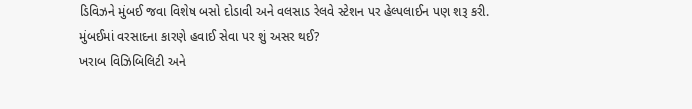ડિવિઝને મુંબઈ જવા વિશેષ બસો દોડાવી અને વલસાડ રેલવે સ્ટેશન પર હેલ્પલાઈન પણ શરૂ કરી.
મુંબઈમાં વરસાદના કારણે હવાઈ સેવા પર શું અસર થઈ?
ખરાબ વિઝિબિલિટી અને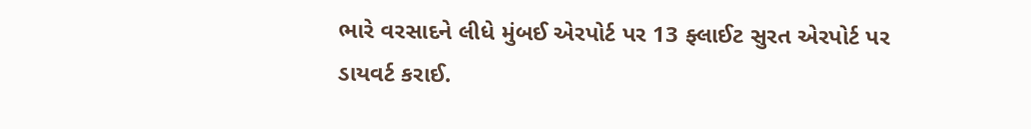ભારે વરસાદને લીધે મુંબઈ એરપોર્ટ પર 13 ફ્લાઈટ સુરત એરપોર્ટ પર ડાયવર્ટ કરાઈ.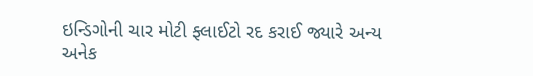ઇન્ડિગોની ચાર મોટી ફ્લાઈટો રદ કરાઈ જ્યારે અન્ય અનેક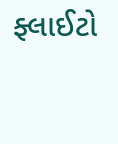ફ્લાઈટો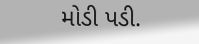મોડી પડી.